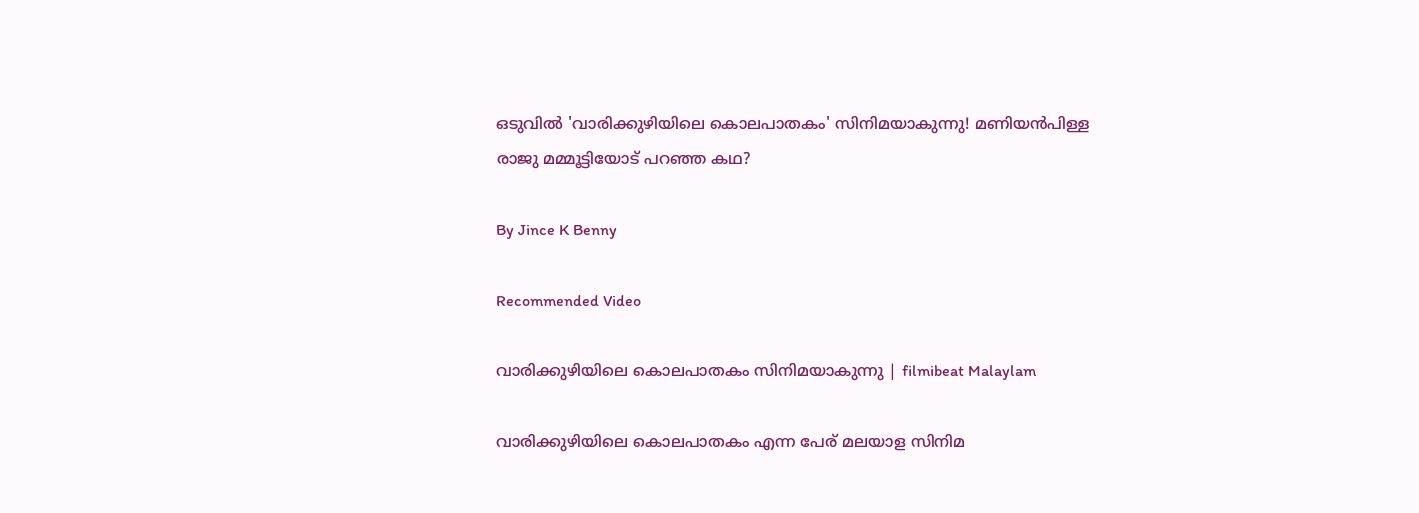ഒടുവില്‍ 'വാരിക്കുഴിയിലെ കൊലപാതകം' സിനിമയാകുന്നു! മണിയന്‍പിള്ള രാജു മമ്മൂട്ടിയോട് പറഞ്ഞ കഥ?

By Jince K Benny

Recommended Video

വാരിക്കുഴിയിലെ കൊലപാതകം സിനിമയാകുന്നു | filmibeat Malaylam

വാരിക്കുഴിയിലെ കൊലപാതകം എന്ന പേര് മലയാള സിനിമ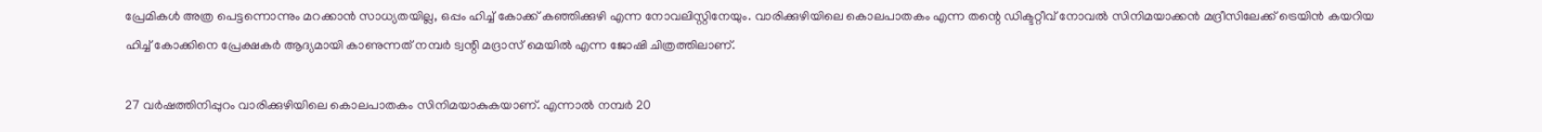പ്രേമികള്‍ അത്ര പെട്ടന്നൊന്നും മറക്കാന്‍ സാധ്യതയില്ല, ഒപ്പം ഹിച്ച് കോക്ക് കഞ്ഞിക്കുഴി എന്ന നോവലിസ്റ്റിനേയും. വാരിക്കുഴിയിലെ കൊലപാതകം എന്ന തന്റെ ഡിക്ടറ്റീവ് നോവല്‍ സിനിമയാക്കന്‍ മദ്രീസിലേക്ക് ട്രെയിന്‍ കയറിയ ഹിച്ച് കോക്കിനെ പ്രേക്ഷകര്‍ ആദ്യമായി കാണുന്നത് നമ്പര്‍ ട്വന്റി മദ്രാസ് മെയില്‍ എന്ന ജോഷി ചിത്രത്തിലാണ്.

27 വര്‍ഷത്തിനിപ്പുറം വാരിക്കുഴിയിലെ കൊലപാതകം സിനിമയാകുകയാണ്. എന്നാല്‍ നമ്പര്‍ 20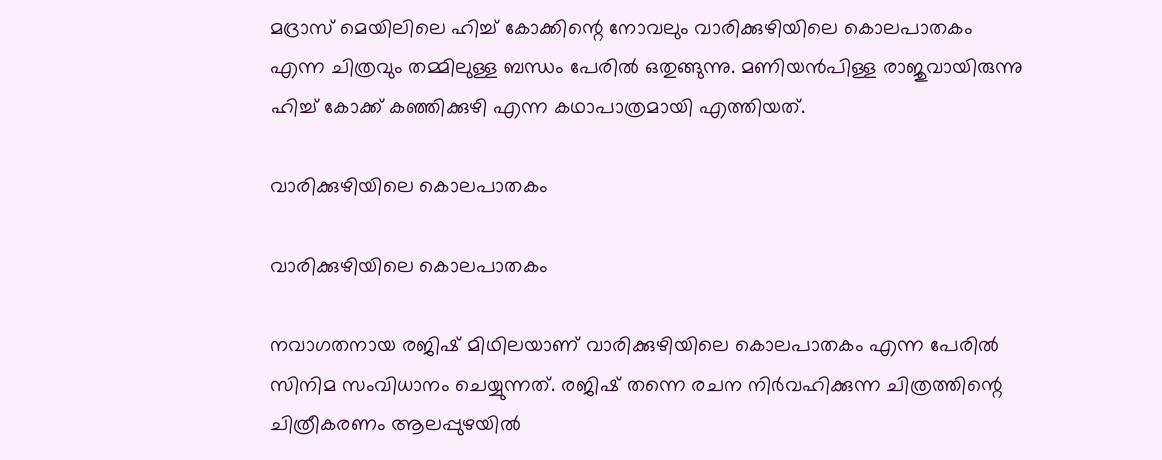മദ്രാസ് മെയിലിലെ ഹിച്ച് കോക്കിന്റെ നോവലും വാരിക്കുഴിയിലെ കൊലപാതകം എന്ന ചിത്രവും തമ്മിലുള്ള ബന്ധം പേരില്‍ ഒതുങ്ങുന്നു. മണിയന്‍പിള്ള രാജുവായിരുന്നു ഹിച്ച് കോക്ക് കഞ്ഞിക്കുഴി എന്ന കഥാപാത്രമായി എത്തിയത്.

വാരിക്കുഴിയിലെ കൊലപാതകം

വാരിക്കുഴിയിലെ കൊലപാതകം

നവാഗതനായ രജിഷ് മിഥിലയാണ് വാരിക്കുഴിയിലെ കൊലപാതകം എന്ന പേരില്‍ സിനിമ സംവിധാനം ചെയ്യുന്നത്. രജിഷ് തന്നെ രചന നിര്‍വഹിക്കുന്ന ചിത്രത്തിന്റെ ചിത്രീകരണം ആലപ്പുഴയില്‍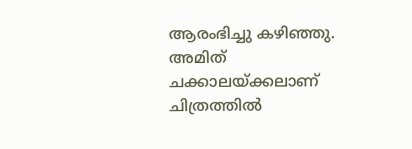ആരംഭിച്ചു കഴിഞ്ഞു. അമിത് ചക്കാലയ്ക്കലാണ് ചിത്രത്തില്‍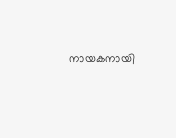നായകനായി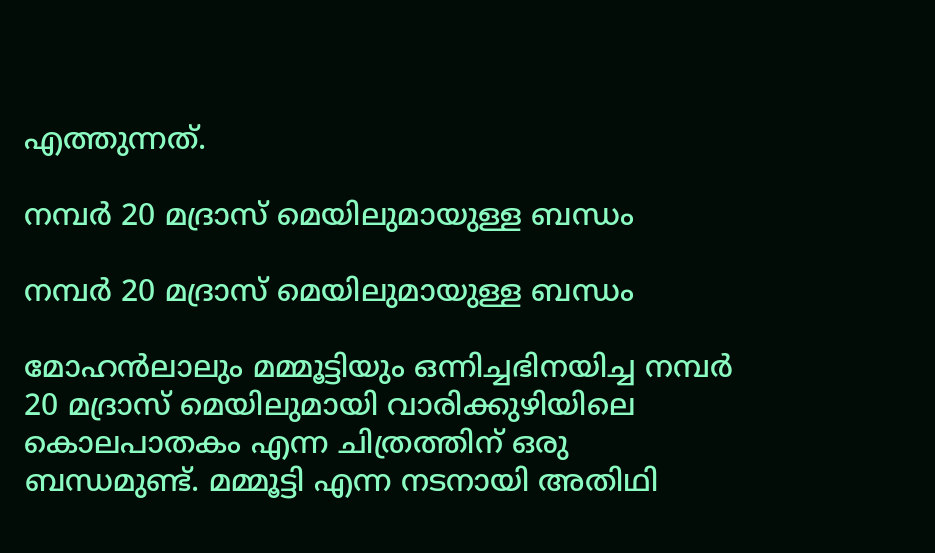എത്തുന്നത്.

നമ്പര്‍ 20 മദ്രാസ് മെയിലുമായുള്ള ബന്ധം

നമ്പര്‍ 20 മദ്രാസ് മെയിലുമായുള്ള ബന്ധം

മോഹന്‍ലാലും മമ്മൂട്ടിയും ഒന്നിച്ചഭിനയിച്ച നമ്പര്‍ 20 മദ്രാസ് മെയിലുമായി വാരിക്കുഴിയിലെ കൊലപാതകം എന്ന ചിത്രത്തിന് ഒരു ബന്ധമുണ്ട്. മമ്മൂട്ടി എന്ന നടനായി അതിഥി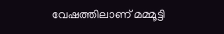വേഷത്തിലാണ് മമ്മൂട്ടി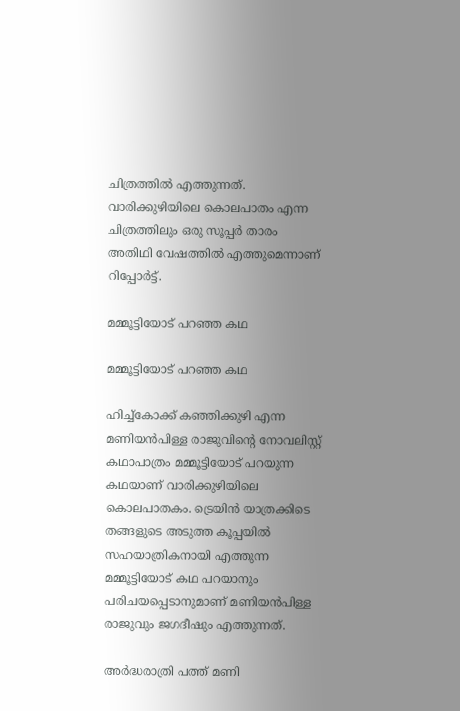ചിത്രത്തില്‍ എത്തുന്നത്. വാരിക്കുഴിയിലെ കൊലപാതം എന്ന ചിത്രത്തിലും ഒരു സൂപ്പര്‍ താരം അതിഥി വേഷത്തില്‍ എത്തുമെന്നാണ് റിപ്പോര്‍ട്ട്.

മമ്മൂട്ടിയോട് പറഞ്ഞ കഥ

മമ്മൂട്ടിയോട് പറഞ്ഞ കഥ

ഹിച്ച്‌കോക്ക് കഞ്ഞിക്കുഴി എന്ന മണിയന്‍പിള്ള രാജുവിന്റെ നോവലിസ്റ്റ് കഥാപാത്രം മമ്മൂട്ടിയോട് പറയുന്ന കഥയാണ് വാരിക്കുഴിയിലെ കൊലപാതകം. ട്രെയിന്‍ യാത്രക്കിടെ തങ്ങളുടെ അടുത്ത കൂപ്പയില്‍ സഹയാത്രികനായി എത്തുന്ന മമ്മൂട്ടിയോട് കഥ പറയാനും പരിചയപ്പെടാനുമാണ് മണിയന്‍പിള്ള രാജുവും ജഗദീഷും എത്തുന്നത്.

അര്‍ദ്ധരാത്രി പത്ത് മണി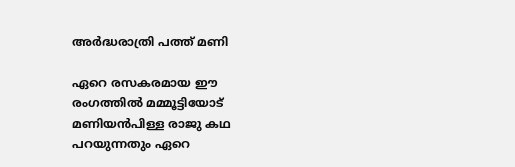അര്‍ദ്ധരാത്രി പത്ത് മണി

ഏറെ രസകരമായ ഈ രംഗത്തില്‍ മമ്മൂട്ടിയോട് മണിയന്‍പിള്ള രാജു കഥ പറയുന്നതും ഏറെ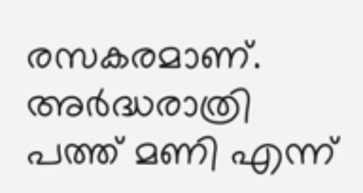രസകരമാണ്. അര്‍ദ്ധരാത്രി പത്ത് മണി എന്ന്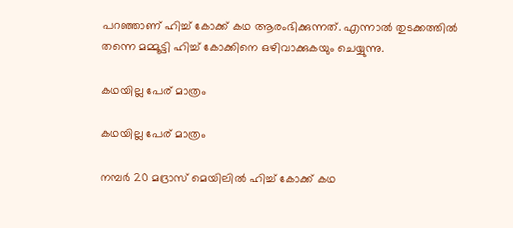പറഞ്ഞാണ് ഹിച്ച് കോക്ക് കഥ ആരംഭിക്കുന്നത്. എന്നാല്‍ തുടക്കത്തില്‍ തന്നെ മമ്മൂട്ടി ഹിച്ച് കോക്കിനെ ഒഴിവാക്കുകയും ചെയ്യുന്നു.

കഥയില്ല പേര് മാത്രം

കഥയില്ല പേര് മാത്രം

നമ്പര്‍ 20 മദ്രാസ് മെയിലില്‍ ഹിച്ച് കോക്ക് കഥ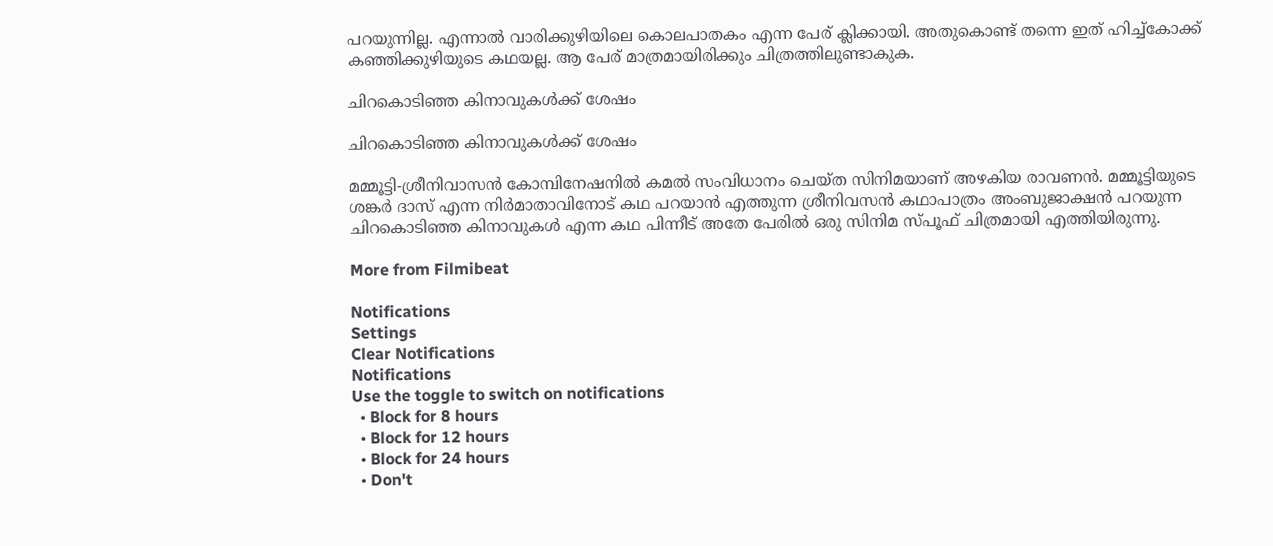പറയുന്നില്ല. എന്നാല്‍ വാരിക്കുഴിയിലെ കൊലപാതകം എന്ന പേര് ക്ലിക്കായി. അതുകൊണ്ട് തന്നെ ഇത് ഹിച്ച്‌കോക്ക് കഞ്ഞിക്കുഴിയുടെ കഥയല്ല. ആ പേര് മാത്രമായിരിക്കും ചിത്രത്തിലുണ്ടാകുക.

ചിറകൊടിഞ്ഞ കിനാവുകള്‍ക്ക് ശേഷം

ചിറകൊടിഞ്ഞ കിനാവുകള്‍ക്ക് ശേഷം

മമ്മൂട്ടി-ശ്രീനിവാസന്‍ കോമ്പിനേഷനില്‍ കമല്‍ സംവിധാനം ചെയ്ത സിനിമയാണ് അഴകിയ രാവണന്‍. മമ്മൂട്ടിയുടെ ശങ്കര്‍ ദാസ് എന്ന നിര്‍മാതാവിനോട് കഥ പറയാന്‍ എത്തുന്ന ശ്രീനിവസന്‍ കഥാപാത്രം അംബുജാക്ഷന്‍ പറയുന്ന ചിറകൊടിഞ്ഞ കിനാവുകള്‍ എന്ന കഥ പിന്നീട് അതേ പേരില്‍ ഒരു സിനിമ സ്പൂഫ് ചിത്രമായി എത്തിയിരുന്നു.

More from Filmibeat

Notifications
Settings
Clear Notifications
Notifications
Use the toggle to switch on notifications
  • Block for 8 hours
  • Block for 12 hours
  • Block for 24 hours
  • Don't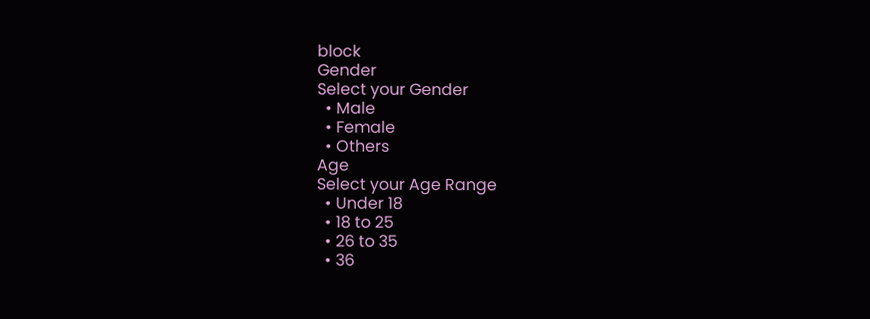block
Gender
Select your Gender
  • Male
  • Female
  • Others
Age
Select your Age Range
  • Under 18
  • 18 to 25
  • 26 to 35
  • 36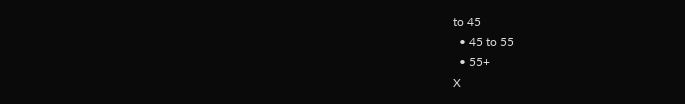to 45
  • 45 to 55
  • 55+
X